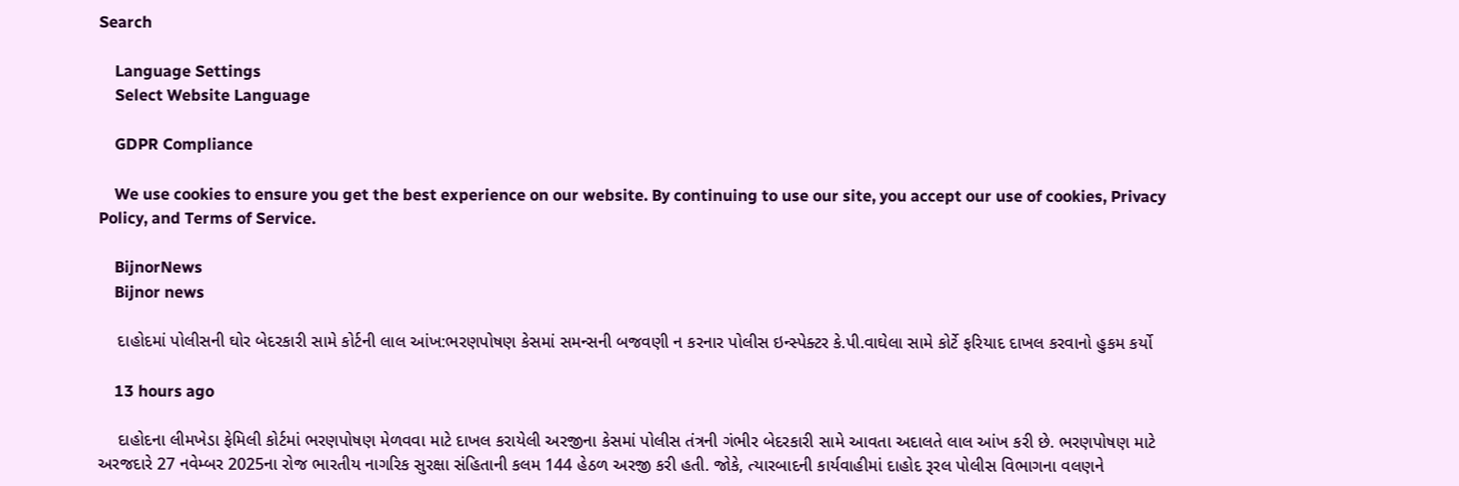Search

    Language Settings
    Select Website Language

    GDPR Compliance

    We use cookies to ensure you get the best experience on our website. By continuing to use our site, you accept our use of cookies, Privacy Policy, and Terms of Service.

    BijnorNews
    Bijnor news

    દાહોદમાં પોલીસની ઘોર બેદરકારી સામે કોર્ટની લાલ આંખ:ભરણપોષણ કેસમાં સમન્સની બજવણી ન કરનાર પોલીસ ઇન્સ્પેક્ટર કે.પી.વાઘેલા સામે કોર્ટે ફરિયાદ દાખલ કરવાનો હુકમ કર્યો

    13 hours ago

    દાહોદના લીમખેડા ફેમિલી કોર્ટમાં ભરણપોષણ મેળવવા માટે દાખલ કરાયેલી અરજીના કેસમાં પોલીસ તંત્રની ગંભીર બેદરકારી સામે આવતા અદાલતે લાલ આંખ કરી છે. ભરણપોષણ માટે અરજદારે 27 નવેમ્બર 2025ના રોજ ભારતીય નાગરિક સુરક્ષા સંહિતાની કલમ 144 હેઠળ અરજી કરી હતી. જોકે, ત્યારબાદની કાર્યવાહીમાં દાહોદ રૂરલ પોલીસ વિભાગના વલણને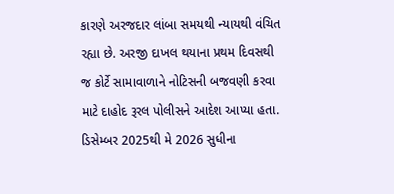કારણે અરજદાર લાંબા સમયથી ન્યાયથી વંચિત રહ્યા છે. અરજી દાખલ થયાના પ્રથમ દિવસથી જ કોર્ટે સામાવાળાને નોટિસની બજવણી કરવા માટે દાહોદ રૂરલ પોલીસને આદેશ આપ્યા હતા. ડિસેમ્બર 2025થી મે 2026 સુધીના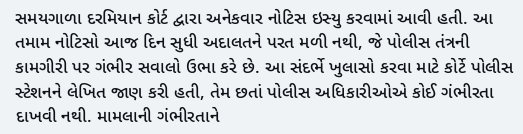સમયગાળા દરમિયાન કોર્ટ દ્વારા અનેકવાર નોટિસ ઇસ્યુ કરવામાં આવી હતી. આ તમામ નોટિસો આજ દિન સુધી અદાલતને પરત મળી નથી, જે પોલીસ તંત્રની કામગીરી પર ગંભીર સવાલો ઉભા કરે છે. આ સંદર્ભે ખુલાસો કરવા માટે કોર્ટે પોલીસ સ્ટેશનને લેખિત જાણ કરી હતી, તેમ છતાં પોલીસ અધિકારીઓએ કોઈ ગંભીરતા દાખવી નથી. મામલાની ગંભીરતાને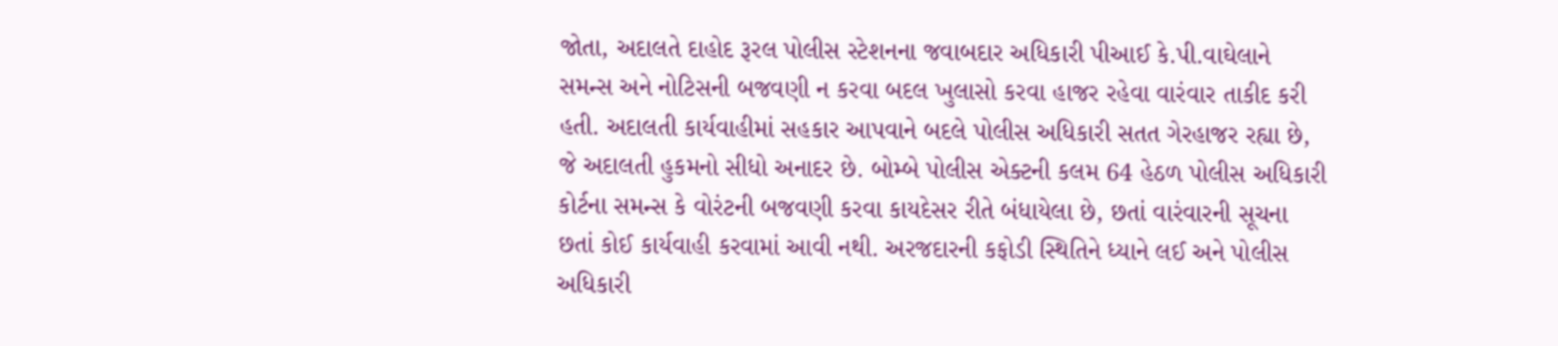જોતા, અદાલતે દાહોદ રૂરલ પોલીસ સ્ટેશનના જવાબદાર અધિકારી પીઆઈ કે.પી.વાઘેલાને સમન્સ અને નોટિસની બજવણી ન કરવા બદલ ખુલાસો કરવા હાજર રહેવા વારંવાર તાકીદ કરી હતી. અદાલતી કાર્યવાહીમાં સહકાર આપવાને બદલે પોલીસ અધિકારી સતત ગેરહાજર રહ્યા છે, જે અદાલતી હુકમનો સીધો અનાદર છે. બોમ્બે પોલીસ એક્ટની કલમ 64 હેઠળ પોલીસ અધિકારી કોર્ટના સમન્સ કે વોરંટની બજવણી કરવા કાયદેસર રીતે બંધાયેલા છે, છતાં વારંવારની સૂચના છતાં કોઈ કાર્યવાહી કરવામાં આવી નથી. અરજદારની કફોડી સ્થિતિને ધ્યાને લઈ અને પોલીસ અધિકારી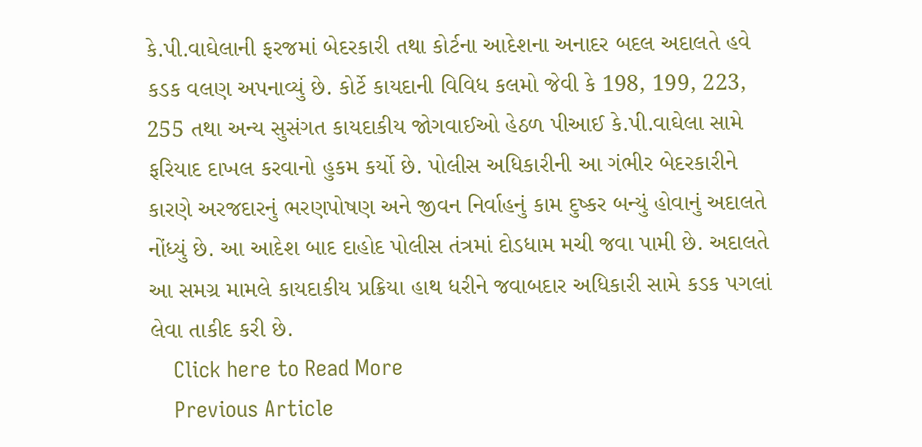કે.પી.વાઘેલાની ફરજમાં બેદરકારી તથા કોર્ટના આદેશના અનાદર બદલ અદાલતે હવે કડક વલણ અપનાવ્યું છે. કોર્ટે કાયદાની વિવિધ કલમો જેવી કે 198, 199, 223, 255 તથા અન્ય સુસંગત કાયદાકીય જોગવાઈઓ હેઠળ પીઆઈ કે.પી.વાઘેલા સામે ફરિયાદ દાખલ કરવાનો હુકમ કર્યો છે. પોલીસ અધિકારીની આ ગંભીર બેદરકારીને કારણે અરજદારનું ભરણપોષણ અને જીવન નિર્વાહનું કામ દુષ્કર બન્યું હોવાનું અદાલતે નોંધ્યું છે. આ આદેશ બાદ દાહોદ પોલીસ તંત્રમાં દોડધામ મચી જવા પામી છે. અદાલતે આ સમગ્ર મામલે કાયદાકીય પ્રક્રિયા હાથ ધરીને જવાબદાર અધિકારી સામે કડક પગલાં લેવા તાકીદ કરી છે.
    Click here to Read More
    Previous Article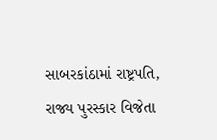સાબરકાંઠામાં રાષ્ટ્રપતિ, રાજ્ય પુરસ્કાર વિજેતા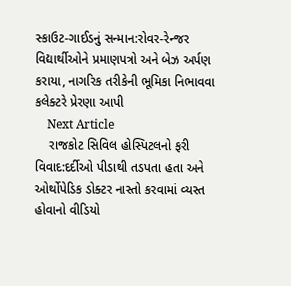સ્કાઉટ-ગાઈડનું સન્માન:રોવર-રેન્જર વિદ્યાર્થીઓને પ્રમાણપત્રો અને બેઝ અર્પણ કરાયા, નાગરિક તરીકેની ભૂમિકા નિભાવવા કલેક્ટરે પ્રેરણા આપી
    Next Article
    રાજકોટ સિવિલ હોસ્પિટલનો ફરી વિવાદ:દર્દીઓ પીડાથી તડપતા હતા અને ઓર્થોપેડિક ડોક્ટર નાસ્તો કરવામાં વ્યસ્ત હોવાનો વીડિયો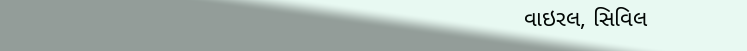વાઇરલ, સિવિલ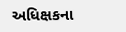અધિક્ષકના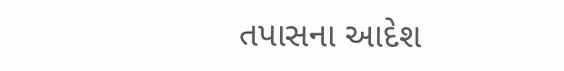તપાસના આદેશ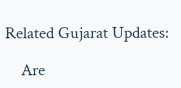Related Gujarat Updates:

    Are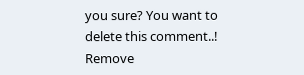you sure? You want to delete this comment..! Remove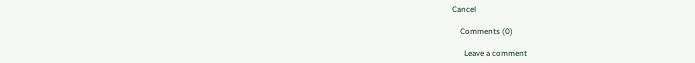Cancel

    Comments (0)

      Leave a comment